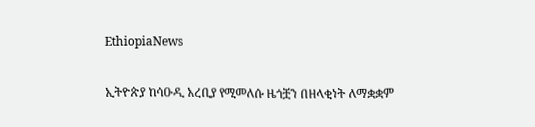EthiopiaNews

ኢትዮጵያ ከሳዑዲ አረቢያ የሚመለሱ ዜጎቿን በዘላቂነት ለማቋቋም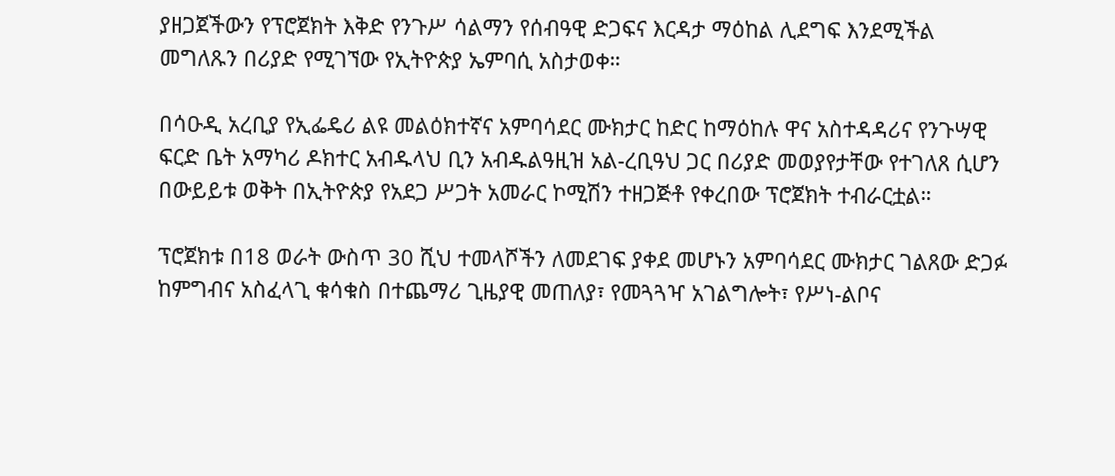ያዘጋጀችውን የፕሮጀክት እቅድ የንጉሥ ሳልማን የሰብዓዊ ድጋፍና እርዳታ ማዕከል ሊደግፍ እንደሚችል መግለጹን በሪያድ የሚገኘው የኢትዮጵያ ኤምባሲ አስታወቀ።

በሳዑዲ አረቢያ የኢፌዴሪ ልዩ መልዕክተኛና አምባሳደር ሙክታር ከድር ከማዕከሉ ዋና አስተዳዳሪና የንጉሣዊ ፍርድ ቤት አማካሪ ዶክተር አብዱላህ ቢን አብዱልዓዚዝ አል-ረቢዓህ ጋር በሪያድ መወያየታቸው የተገለጸ ሲሆን በውይይቱ ወቅት በኢትዮጵያ የአደጋ ሥጋት አመራር ኮሚሽን ተዘጋጅቶ የቀረበው ፕሮጀክት ተብራርቷል።

ፕሮጀክቱ በ18 ወራት ውስጥ 30 ሺህ ተመላሾችን ለመደገፍ ያቀደ መሆኑን አምባሳደር ሙክታር ገልጸው ድጋፉ ከምግብና አስፈላጊ ቁሳቁስ በተጨማሪ ጊዜያዊ መጠለያ፣ የመጓጓዣ አገልግሎት፣ የሥነ-ልቦና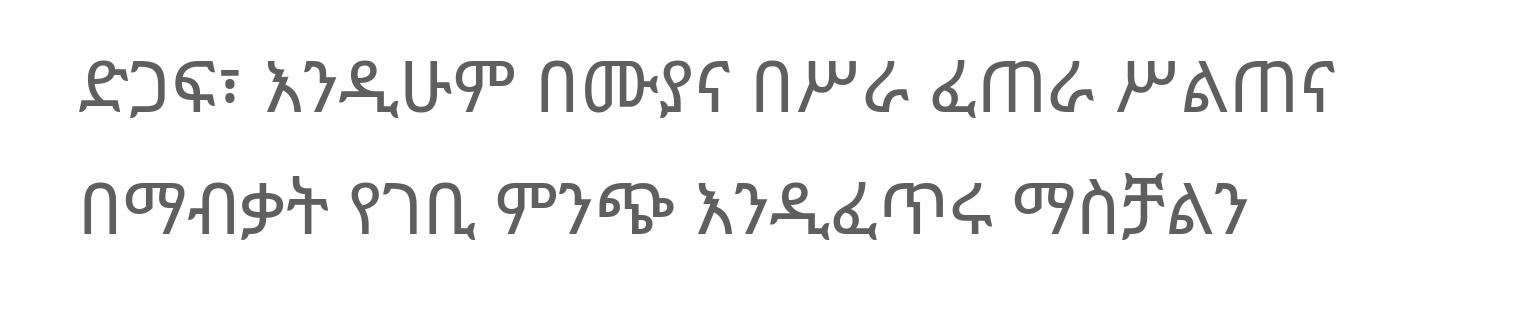ድጋፍ፣ እንዲሁም በሙያና በሥራ ፈጠራ ሥልጠና በማብቃት የገቢ ምንጭ እንዲፈጥሩ ማስቻልን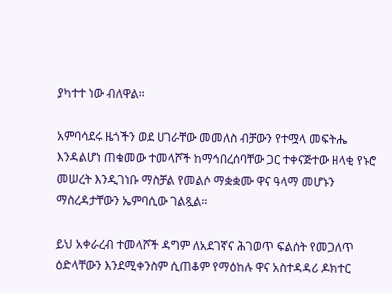ያካተተ ነው ብለዋል።

አምባሳደሩ ዜጎችን ወደ ሀገራቸው መመለስ ብቻውን የተሟላ መፍትሔ እንዳልሆነ ጠቁመው ተመላሾች ከማኅበረሰባቸው ጋር ተቀናጅተው ዘላቂ የኑሮ መሠረት እንዲገነቡ ማስቻል የመልሶ ማቋቋሙ ዋና ዓላማ መሆኑን ማስረዳታቸውን ኤምባሲው ገልጿል።

ይህ አቀራረብ ተመላሾች ዳግም ለአደገኛና ሕገወጥ ፍልሰት የመጋለጥ ዕድላቸውን እንደሚቀንስም ሲጠቆም የማዕከሉ ዋና አስተዳዳሪ ዶክተር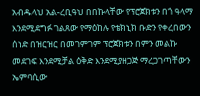አብዱላህ አል-ረቢዓህ በበኩላቸው የፕሮጀክቱን በጎ ዓላማ እንደሚደግፉ ገልጸው የማዕከሉ የቴክኒክ ቡድን የቀረበውን ሰነድ በዝርዝር በመገምገም ፕሮጀክቱን በምን መልኩ መደገፍ እንደሚቻል ዕቅድ እንደሚያዘጋጅ ማረጋገጣቸውን ኤምባሲው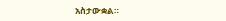አስታውቋል።